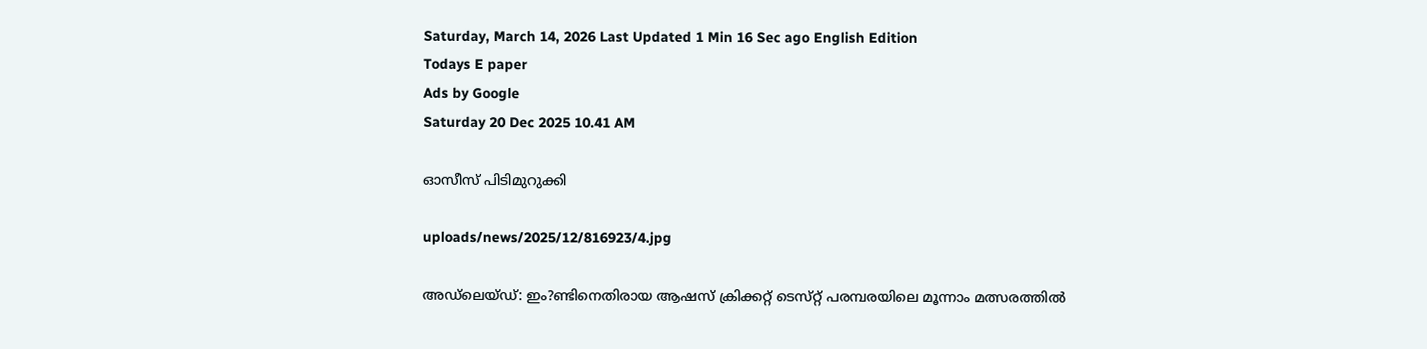Saturday, March 14, 2026 Last Updated 1 Min 16 Sec ago English Edition
Todays E paper
Ads by Google
Saturday 20 Dec 2025 10.41 AM

ഓസീസ്‌ പിടിമുറുക്കി

uploads/news/2025/12/816923/4.jpg

അഡ്‌ലെയ്‌ഡ്: ഇം?ണ്ടിനെതിരായ ആഷസ്‌ ക്രിക്കറ്റ്‌ ടെസ്‌റ്റ് പരമ്പരയിലെ മൂന്നാം മത്സരത്തില്‍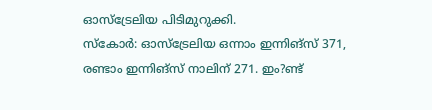ഓസ്‌ട്രേലിയ പിടിമുറുക്കി.
സ്‌കോര്‍: ഓസ്‌ട്രേലിയ ഒന്നാം ഇന്നിങ്‌സ് 371, രണ്ടാം ഇന്നിങ്‌സ് നാലിന്‌ 271. ഇം?ണ്ട്‌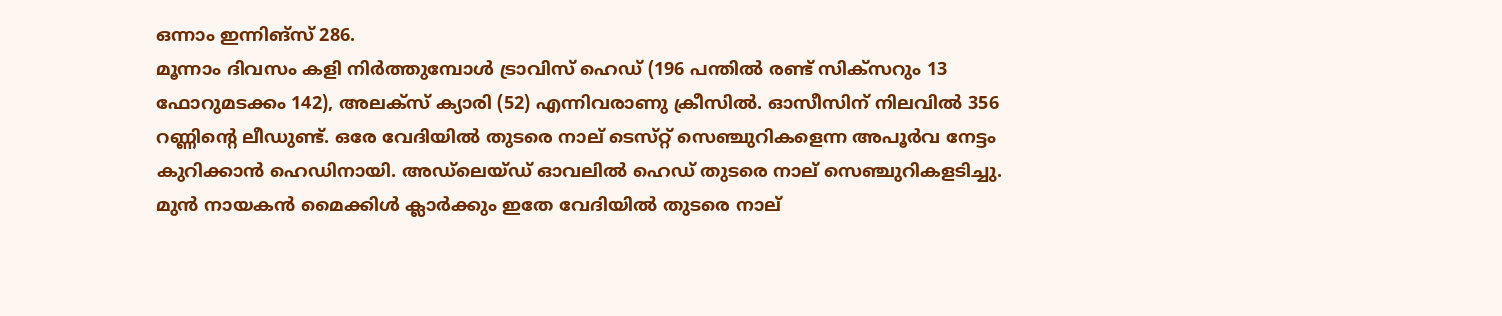ഒന്നാം ഇന്നിങ്‌സ് 286.
മൂന്നാം ദിവസം കളി നിര്‍ത്തുമ്പോള്‍ ട്രാവിസ്‌ ഹെഡ്‌ (196 പന്തില്‍ രണ്ട്‌ സിക്‌സറും 13 ഫോറുമടക്കം 142), അലക്‌സ് ക്യാരി (52) എന്നിവരാണു ക്രീസില്‍. ഓസീസിന്‌ നിലവില്‍ 356 റണ്ണിന്റെ ലീഡുണ്ട്‌. ഒരേ വേദിയില്‍ തുടരെ നാല്‌ ടെസ്‌റ്റ് സെഞ്ചുറികളെന്ന അപൂര്‍വ നേട്ടം കുറിക്കാന്‍ ഹെഡിനായി. അഡ്‌ലെയ്‌ഡ് ഓവലില്‍ ഹെഡ്‌ തുടരെ നാല്‌ സെഞ്ചുറികളടിച്ചു. മുന്‍ നായകന്‍ മൈക്കിള്‍ ക്ലാര്‍ക്കും ഇതേ വേദിയില്‍ തുടരെ നാല്‌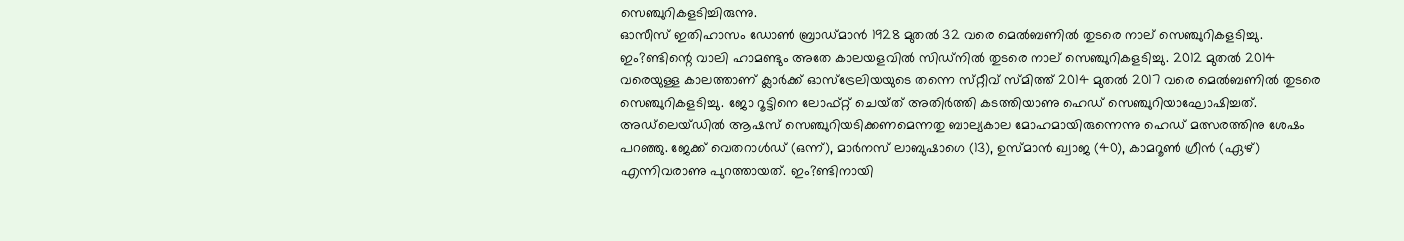സെഞ്ചുറികളടിച്ചിരുന്നു.
ഓസീസ്‌ ഇതിഹാസം ഡോണ്‍ ബ്രാഡ്‌മാന്‍ 1928 മുതല്‍ 32 വരെ മെല്‍ബണില്‍ തുടരെ നാല്‌ സെഞ്ചുറികളടിച്ചു. ഇം?ണ്ടിന്റെ വാലി ഹാമണ്ടും അതേ കാലയളവില്‍ സിഡ്‌നില്‍ തുടരെ നാല്‌ സെഞ്ചുറികളടിച്ചു. 2012 മുതല്‍ 2014 വരെയുള്ള കാലത്താണ്‌ ക്ലാര്‍ക്ക്‌ ഓസ്‌ട്രേലിയയുടെ തന്നെ സ്‌റ്റീവ്‌ സ്‌മിത്ത്‌ 2014 മുതല്‍ 2017 വരെ മെല്‍ബണില്‍ തുടരെ സെഞ്ചുറികളടിച്ചു. ജോ റൂട്ടിനെ ലോഫ്‌റ്റ് ചെയ്‌ത് അതിര്‍ത്തി കടത്തിയാണു ഹെഡ്‌ സെഞ്ചുറിയാഘോഷിച്ചത്‌. അഡ്‌ലെയ്‌ഡില്‍ ആഷസ്‌ സെഞ്ചുറിയടിക്കണമെന്നതു ബാല്യകാല മോഹമായിരുന്നെന്നു ഹെഡ്‌ മത്സരത്തിനു ശേഷം പറഞ്ഞു. ജേക്ക്‌ വെതറാള്‍ഡ്‌ (ഒന്ന്‌), മാര്‍നസ്‌ ലാബുഷാഗെ (13), ഉസ്‌മാന്‍ ഖ്വാജ (40), കാമറൂണ്‍ ഗ്രീന്‍ (ഏഴ്‌) എന്നിവരാണു പുറത്തായത്‌. ഇം?ണ്ടിനായി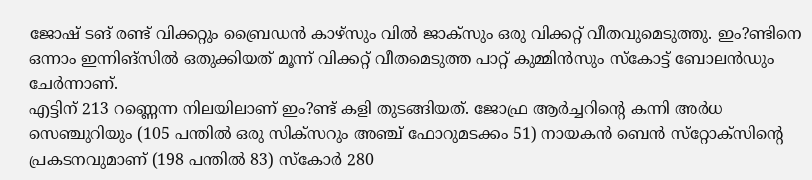ജോഷ്‌ ടങ്‌ രണ്ട്‌ വിക്കറ്റും ബ്രൈഡന്‍ കാഴ്‌സും വില്‍ ജാക്‌സും ഒരു വിക്കറ്റ്‌ വീതവുമെടുത്തു. ഇം?ണ്ടിനെ ഒന്നാം ഇന്നിങ്‌സില്‍ ഒതുക്കിയത്‌ മൂന്ന്‌ വിക്കറ്റ്‌ വീതമെടുത്ത പാറ്റ്‌ കുമ്മിന്‍സും സ്‌കോട്ട്‌ ബോലന്‍ഡും ചേര്‍ന്നാണ്‌.
എട്ടിന്‌ 213 റണ്ണെന്ന നിലയിലാണ്‌ ഇം?ണ്ട്‌ കളി തുടങ്ങിയത്‌. ജോഫ്ര ആര്‍ച്ചറിന്റെ കന്നി അര്‍ധ സെഞ്ചുറിയും (105 പന്തില്‍ ഒരു സിക്‌സറും അഞ്ച്‌ ഫോറുമടക്കം 51) നായകന്‍ ബെന്‍ സ്‌റ്റോക്‌സിന്റെ പ്രകടനവുമാണ്‌ (198 പന്തില്‍ 83) സ്‌കോര്‍ 280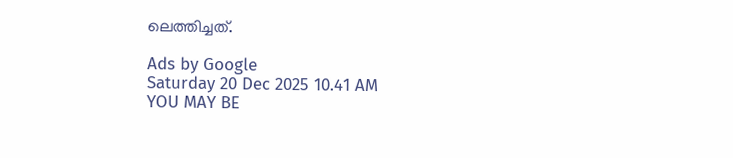ലെത്തിച്ചത്‌.

Ads by Google
Saturday 20 Dec 2025 10.41 AM
YOU MAY BE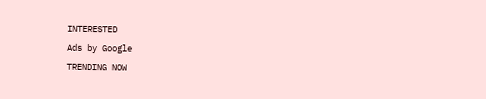INTERESTED
Ads by Google
TRENDING NOW